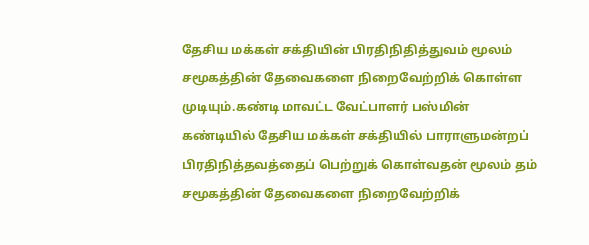தேசிய மக்கள் சக்தியின் பிரதிநிதித்துவம் மூலம் சமூகத்தின் தேவைகளை நிறைவேற்றிக் கொள்ள முடியும்.கண்டி மாவட்ட வேட்பாளர் பஸ்மின்
கண்டியில் தேசிய மக்கள் சக்தியில் பாராளுமன்றப் பிரதிநித்தவத்தைப் பெற்றுக் கொள்வதன் மூலம் தம் சமூகத்தின் தேவைகளை நிறைவேற்றிக்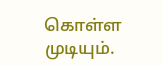கொள்ள முடியும்.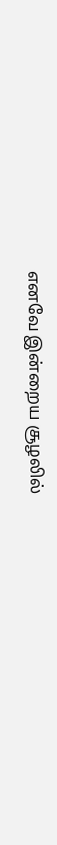எனவே இன்றைய சூழலில்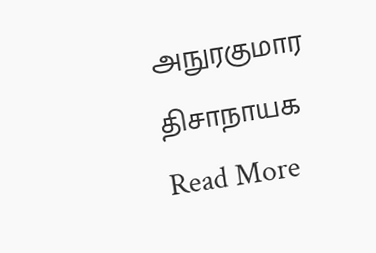அநுரகுமார திசாநாயக
Read More